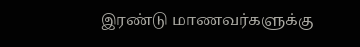இரண்டு மாணவர்களுக்கு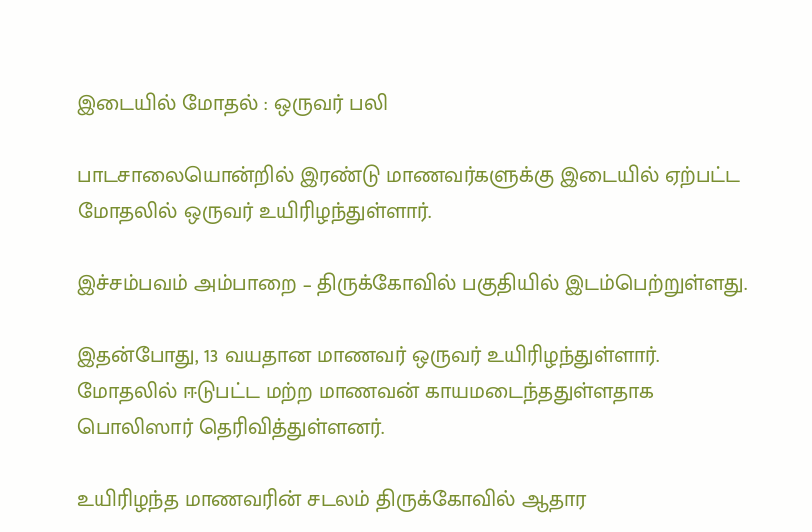இடையில் மோதல் : ஒருவர் பலி

பாடசாலையொன்றில் இரண்டு மாணவர்களுக்கு இடையில் ஏற்பட்ட மோதலில் ஒருவர் உயிரிழந்துள்ளார்.

இச்சம்பவம் அம்பாறை – திருக்கோவில் பகுதியில் இடம்பெற்றுள்ளது.

இதன்போது, 13 வயதான மாணவர் ஒருவர் உயிரிழந்துள்ளார். மோதலில் ஈடுபட்ட மற்ற மாணவன் காயமடைந்ததுள்ளதாக பொலிஸார் தெரிவித்துள்ளனர்.

உயிரிழந்த மாணவரின் சடலம் திருக்கோவில் ஆதார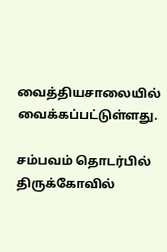வைத்தியசாலையில் வைக்கப்பட்டுள்ளது.

சம்பவம் தொடர்பில் திருக்கோவில்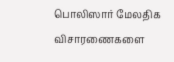பொலிஸார் மேலதிக விசாரணைகளை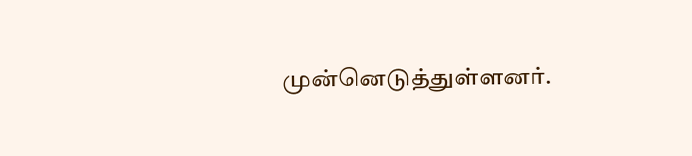முன்னெடுத்துள்ளனர்.